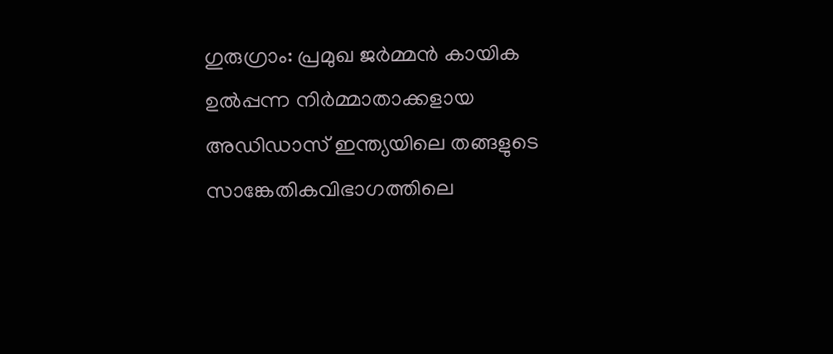ഗുരുഗ്രാം: പ്രമുഖ ജർമ്മൻ കായിക ഉൽപ്പന്ന നിർമ്മാതാക്കളായ അഡിഡാസ് ഇന്ത്യയിലെ തങ്ങളുടെ സാങ്കേതികവിഭാഗത്തിലെ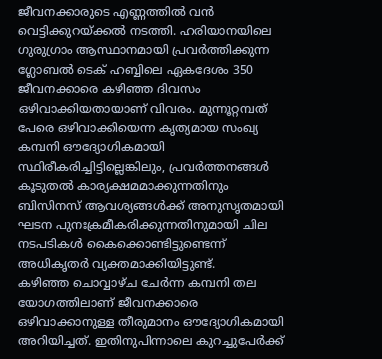ജീവനക്കാരുടെ എണ്ണത്തിൽ വൻ വെട്ടിക്കുറയ്ക്കൽ നടത്തി. ഹരിയാനയിലെ ഗുരുഗ്രാം ആസ്ഥാനമായി പ്രവർത്തിക്കുന്ന ഗ്ലോബൽ ടെക് ഹബ്ബിലെ ഏകദേശം 350 ജീവനക്കാരെ കഴിഞ്ഞ ദിവസം ഒഴിവാക്കിയതായാണ് വിവരം. മുന്നൂറ്റമ്പത് പേരെ ഒഴിവാക്കിയെന്ന കൃത്യമായ സംഖ്യ കമ്പനി ഔദ്യോഗികമായി സ്ഥിരീകരിച്ചിട്ടില്ലെങ്കിലും, പ്രവർത്തനങ്ങൾ കൂടുതൽ കാര്യക്ഷമമാക്കുന്നതിനും ബിസിനസ് ആവശ്യങ്ങൾക്ക് അനുസൃതമായി ഘടന പുനഃക്രമീകരിക്കുന്നതിനുമായി ചില നടപടികൾ കൈക്കൊണ്ടിട്ടുണ്ടെന്ന് അധികൃതർ വ്യക്തമാക്കിയിട്ടുണ്ട്.
കഴിഞ്ഞ ചൊവ്വാഴ്ച ചേർന്ന കമ്പനി തല യോഗത്തിലാണ് ജീവനക്കാരെ ഒഴിവാക്കാനുള്ള തീരുമാനം ഔദ്യോഗികമായി അറിയിച്ചത്. ഇതിനുപിന്നാലെ കുറച്ചുപേർക്ക്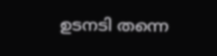ഉടനടി തന്നെ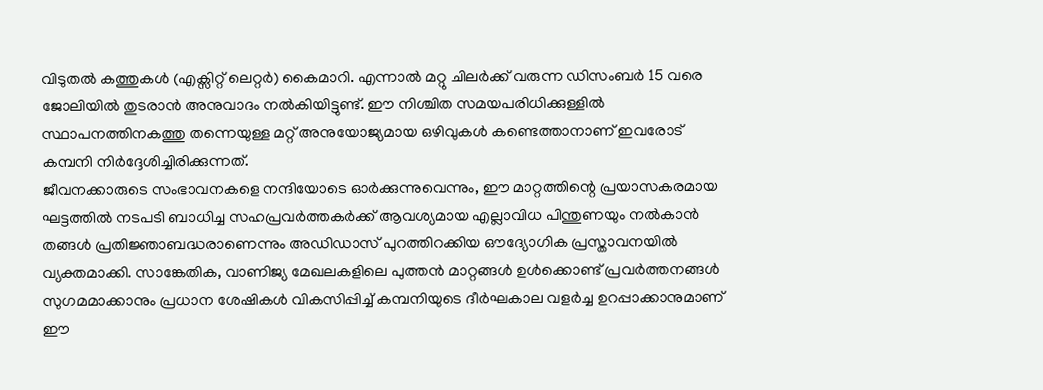വിടുതൽ കത്തുകൾ (എക്സിറ്റ് ലെറ്റർ) കൈമാറി. എന്നാൽ മറ്റു ചിലർക്ക് വരുന്ന ഡിസംബർ 15 വരെ ജോലിയിൽ തുടരാൻ അനുവാദം നൽകിയിട്ടുണ്ട്. ഈ നിശ്ചിത സമയപരിധിക്കുള്ളിൽ സ്ഥാപനത്തിനകത്തു തന്നെയുള്ള മറ്റ് അനുയോജ്യമായ ഒഴിവുകൾ കണ്ടെത്താനാണ് ഇവരോട് കമ്പനി നിർദ്ദേശിച്ചിരിക്കുന്നത്.
ജീവനക്കാരുടെ സംഭാവനകളെ നന്ദിയോടെ ഓർക്കുന്നുവെന്നും, ഈ മാറ്റത്തിന്റെ പ്രയാസകരമായ ഘട്ടത്തിൽ നടപടി ബാധിച്ച സഹപ്രവർത്തകർക്ക് ആവശ്യമായ എല്ലാവിധ പിന്തുണയും നൽകാൻ തങ്ങൾ പ്രതിജ്ഞാബദ്ധരാണെന്നും അഡിഡാസ് പുറത്തിറക്കിയ ഔദ്യോഗിക പ്രസ്താവനയിൽ വ്യക്തമാക്കി. സാങ്കേതിക, വാണിജ്യ മേഖലകളിലെ പുത്തൻ മാറ്റങ്ങൾ ഉൾക്കൊണ്ട് പ്രവർത്തനങ്ങൾ സുഗമമാക്കാനും പ്രധാന ശേഷികൾ വികസിപ്പിച്ച് കമ്പനിയുടെ ദീർഘകാല വളർച്ച ഉറപ്പാക്കാനുമാണ് ഈ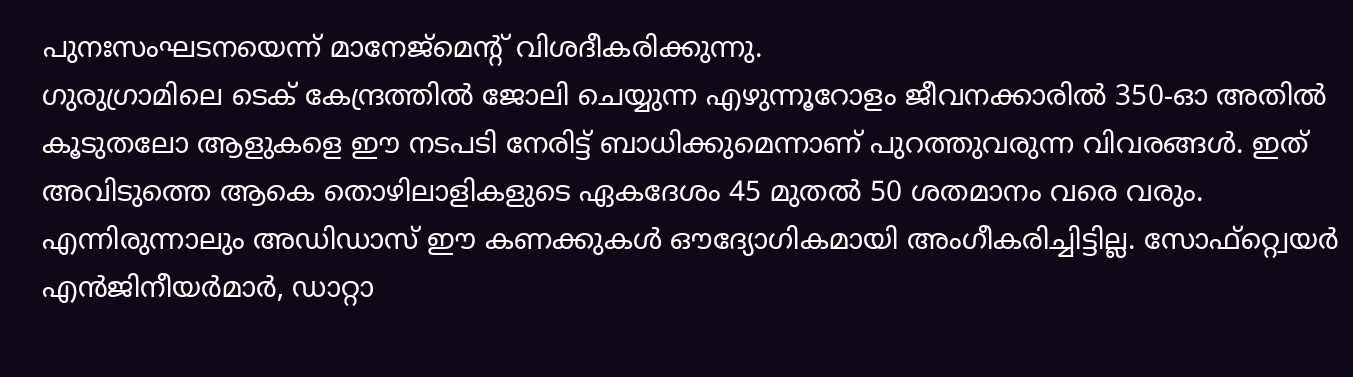പുനഃസംഘടനയെന്ന് മാനേജ്മെന്റ് വിശദീകരിക്കുന്നു.
ഗുരുഗ്രാമിലെ ടെക് കേന്ദ്രത്തിൽ ജോലി ചെയ്യുന്ന എഴുന്നൂറോളം ജീവനക്കാരിൽ 350-ഓ അതിൽ കൂടുതലോ ആളുകളെ ഈ നടപടി നേരിട്ട് ബാധിക്കുമെന്നാണ് പുറത്തുവരുന്ന വിവരങ്ങൾ. ഇത് അവിടുത്തെ ആകെ തൊഴിലാളികളുടെ ഏകദേശം 45 മുതൽ 50 ശതമാനം വരെ വരും. എന്നിരുന്നാലും അഡിഡാസ് ഈ കണക്കുകൾ ഔദ്യോഗികമായി അംഗീകരിച്ചിട്ടില്ല. സോഫ്റ്റ്വെയർ എൻജിനീയർമാർ, ഡാറ്റാ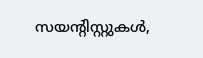സയന്റിസ്റ്റുകൾ,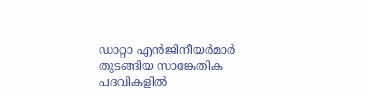ഡാറ്റാ എൻജിനീയർമാർ തുടങ്ങിയ സാങ്കേതിക പദവികളിൽ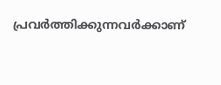പ്രവർത്തിക്കുന്നവർക്കാണ്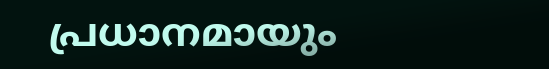പ്രധാനമായും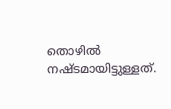തൊഴിൽ നഷ്ടമായിട്ടുള്ളത്.